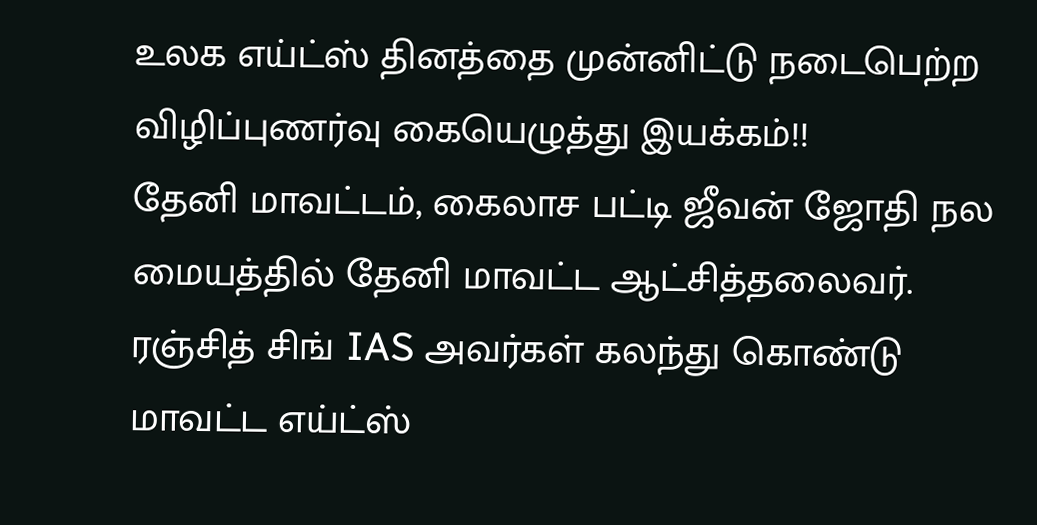உலக எய்ட்ஸ் தினத்தை முன்னிட்டு நடைபெற்ற விழிப்புணர்வு கையெழுத்து இயக்கம்!!
தேனி மாவட்டம், கைலாச பட்டி ஜீவன் ஜோதி நல மையத்தில் தேனி மாவட்ட ஆட்சித்தலைவர். ரஞ்சித் சிங் IAS அவர்கள் கலந்து கொண்டு மாவட்ட எய்ட்ஸ்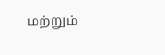மற்றும்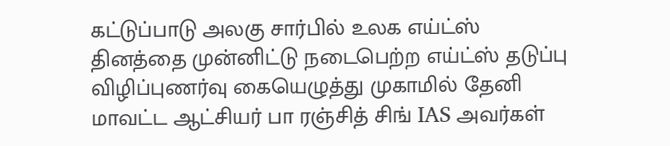கட்டுப்பாடு அலகு சார்பில் உலக எய்ட்ஸ் தினத்தை முன்னிட்டு நடைபெற்ற எய்ட்ஸ் தடுப்பு விழிப்புணர்வு கையெழுத்து முகாமில் தேனி மாவட்ட ஆட்சியர் பா ரஞ்சித் சிங் IAS அவர்கள்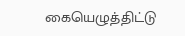கையெழுத்திட்டு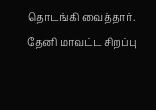தொடங்கி வைத்தார்.
தேனி மாவட்ட சிறப்பு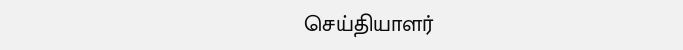செய்தியாளர்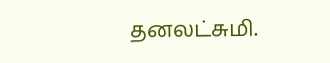தனலட்சுமி.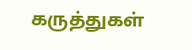கருத்துகள்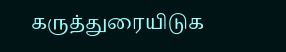கருத்துரையிடுக